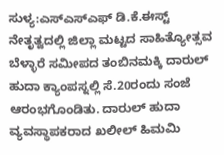ಸುಳ್ಯ:ಎಸ್ಎಸ್ಎಫ್ ಡಿ.ಕೆ.ಈಸ್ಟ್ ನೇತೃತ್ವದಲ್ಲಿ ಜಿಲ್ಲಾ ಮಟ್ಟದ ಸಾಹಿತ್ಯೋತ್ಸವ ಬೆಳ್ಳಾರೆ ಸಮೀಪದ ತಂಬಿನಮಕ್ಕಿ ದಾರುಲ್ ಹುದಾ ಕ್ಯಾಂಪಸ್ನಲ್ಲಿ ಸೆ.20ರಂದು ಸಂಜೆ ಆರಂಭಗೊಂಡಿತು. ದಾರುಲ್ ಹುದಾ ವ್ಯವಸ್ಥಾಪಕರಾದ ಖಲೀಲ್ ಹಿಮಮಿ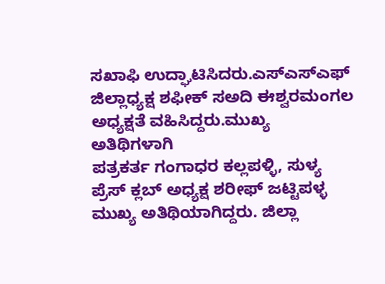ಸಖಾಫಿ ಉದ್ಘಾಟಿಸಿದರು.ಎಸ್ಎಸ್ಎಫ್ ಜಿಲ್ಲಾಧ್ಯಕ್ಷ ಶಫೀಕ್ ಸಅದಿ ಈಶ್ವರಮಂಗಲ ಅಧ್ಯಕ್ಷತೆ ವಹಿಸಿದ್ದರು.ಮುಖ್ಯ ಅತಿಥಿಗಳಾಗಿ
ಪತ್ರಕರ್ತ ಗಂಗಾಧರ ಕಲ್ಲಪಳ್ಳಿ, ಸುಳ್ಯ ಪ್ರೆಸ್ ಕ್ಲಬ್ ಅಧ್ಯಕ್ಷ ಶರೀಫ್ ಜಟ್ಟಿಪಳ್ಳ ಮುಖ್ಯ ಅತಿಥಿಯಾಗಿದ್ದರು. ಜಿಲ್ಲಾ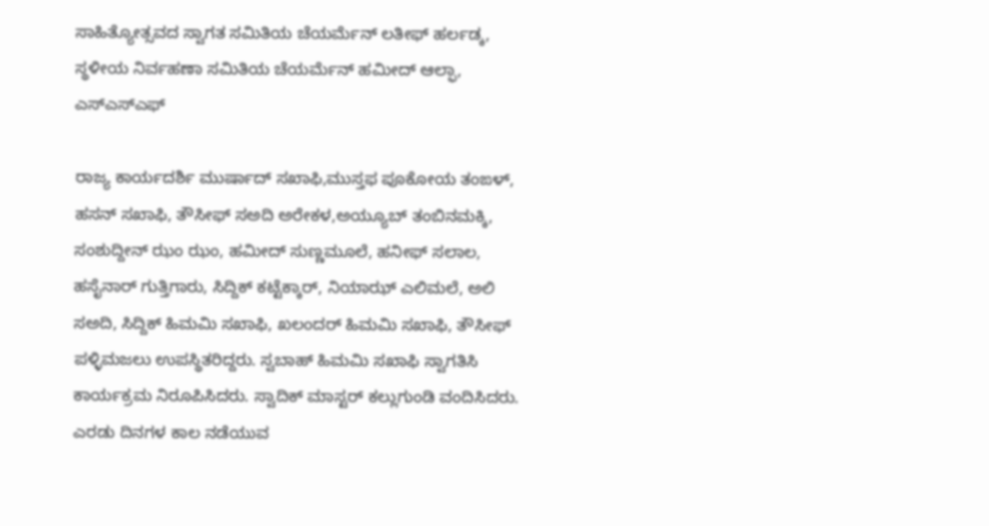ಸಾಹಿತ್ಯೋತ್ಸವದ ಸ್ವಾಗತ ಸಮಿತಿಯ ಚೆಯರ್ಮೆನ್ ಲತೀಫ್ ಹರ್ಲಡ್ಕ, ಸ್ಥಳೀಯ ನಿರ್ವಹಣಾ ಸಮಿತಿಯ ಚೆಯರ್ಮೆನ್ ಹಮೀದ್ ಆಲ್ಫಾ, ಎಸ್ಎಸ್ಎಫ್

ರಾಜ್ಯ ಕಾರ್ಯದರ್ಶಿ ಮುರ್ಷಾದ್ ಸಖಾಫಿ,ಮುಸ್ತಫ ಪೂಕೋಯ ತಂಙಳ್, ಹಸನ್ ಸಖಾಫಿ, ತೌಸೀಫ್ ಸಅದಿ ಅರೇಕಳ,ಅಯ್ಯೂಬ್ ತಂಬಿನಮಕ್ಕಿ, ಸಂಶುದ್ದೀನ್ ಝಂ ಝಂ, ಹಮೀದ್ ಸುಣ್ಣಮೂಲೆ, ಹನೀಫ್ ಸಲಾಲ, ಹಸೈನಾರ್ ಗುತ್ತಿಗಾರು, ಸಿದ್ದಿಕ್ ಕಟ್ಟೆಕ್ಕಾರ್, ನಿಯಾಝ್ ಎಲಿಮಲೆ, ಅಲಿ ಸಅದಿ, ಸಿದ್ದಿಕ್ ಹಿಮಮಿ ಸಖಾಫಿ, ಖಲಂದರ್ ಹಿಮಮಿ ಸಖಾಫಿ, ತೌಸೀಫ್ ಪಳ್ಳಿಮಜಲು ಉಪಸ್ಥಿತರಿದ್ದರು. ಸ್ವಬಾಹ್ ಹಿಮಮಿ ಸಖಾಫಿ ಸ್ವಾಗತಿಸಿ ಕಾರ್ಯಕ್ರಮ ನಿರೂಪಿಸಿದರು. ಸ್ವಾದಿಕ್ ಮಾಸ್ಟರ್ ಕಲ್ಲುಗುಂಡಿ ವಂದಿಸಿದರು.
ಎರಡು ದಿನಗಳ ಕಾಲ ನಡೆಯುವ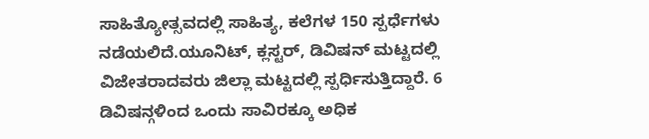ಸಾಹಿತ್ಯೋತ್ಸವದಲ್ಲಿ ಸಾಹಿತ್ಯ, ಕಲೆಗಳ 150 ಸ್ಪರ್ಧೆಗಳು ನಡೆಯಲಿದೆ.ಯೂನಿಟ್, ಕ್ಲಸ್ಟರ್, ಡಿವಿಷನ್ ಮಟ್ಟದಲ್ಲಿ ವಿಜೇತರಾದವರು ಜಿಲ್ಲಾ ಮಟ್ಟದಲ್ಲಿ ಸ್ಪರ್ಧಿಸುತ್ತಿದ್ದಾರೆ. 6 ಡಿವಿಷನ್ಗಳಿಂದ ಒಂದು ಸಾವಿರಕ್ಕೂ ಅಧಿಕ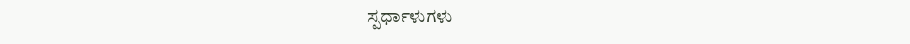ಸ್ಪರ್ಧಾಳುಗಳು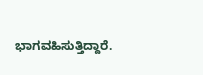ಭಾಗವಹಿಸುತ್ತಿದ್ದಾರೆ.